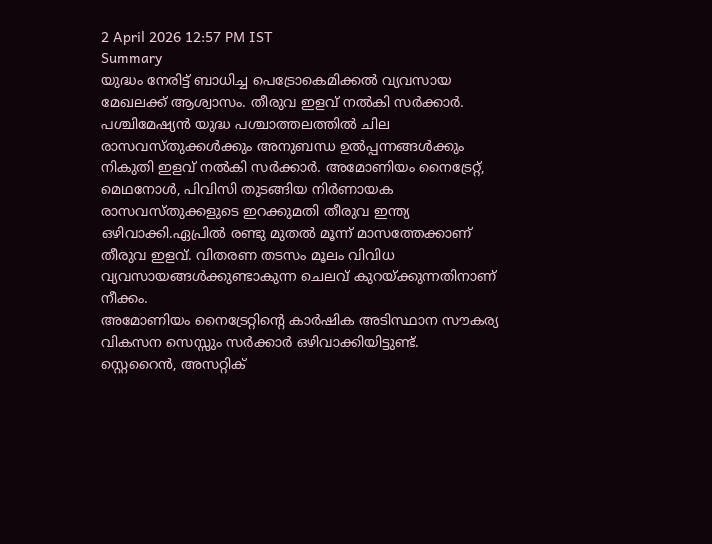2 April 2026 12:57 PM IST
Summary
യുദ്ധം നേരിട്ട് ബാധിച്ച പെട്രോകെമിക്കൽ വ്യവസായ മേഖലക്ക് ആശ്വാസം. തീരുവ ഇളവ് നൽകി സർക്കാർ.
പശ്ചിമേഷ്യൻ യുദ്ധ പശ്ചാത്തലത്തിൽ ചില രാസവസ്തുക്കൾക്കും അനുബന്ധ ഉൽപ്പന്നങ്ങൾക്കും നികുതി ഇളവ് നൽകി സർക്കാർ. അമോണിയം നൈട്രേറ്റ്, മെഥനോൾ, പിവിസി തുടങ്ങിയ നിർണായക രാസവസ്തുക്കളുടെ ഇറക്കുമതി തീരുവ ഇന്ത്യ ഒഴിവാക്കി.ഏപ്രിൽ രണ്ടു മുതൽ മൂന്ന് മാസത്തേക്കാണ് തീരുവ ഇളവ്. വിതരണ തടസം മൂലം വിവിധ വ്യവസായങ്ങൾക്കുണ്ടാകുന്ന ചെലവ് കുറയ്ക്കുന്നതിനാണ് നീക്കം.
അമോണിയം നൈട്രേറ്റിൻ്റെ കാർഷിക അടിസ്ഥാന സൗകര്യ വികസന സെസ്സും സർക്കാർ ഒഴിവാക്കിയിട്ടുണ്ട്. സ്റ്റെറൈൻ, അസറ്റിക്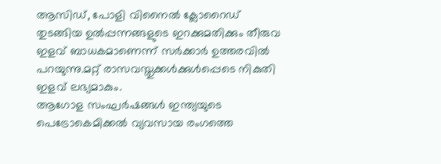ആസിഡ്, പോളി വിനൈൽ ക്ലോറൈഡ് തുടങ്ങിയ ഉൽപ്പന്നങ്ങളുടെ ഇറക്കുമതിക്കും തീരുവ ഇളവ് ബാധകമാണെന്ന് സർക്കാർ ഉത്തരവിൽ പറയുന്നു.മറ്റ് രാസവസ്തുക്കൾക്കുൾപ്പെടെ നികുതി ഇളവ് ലഭ്യമാകും.
ആഗോള സംഘർഷങ്ങൾ ഇന്ത്യയുടെ പെട്രോകെമിക്കൽ വ്യവസായ രംഗത്തെ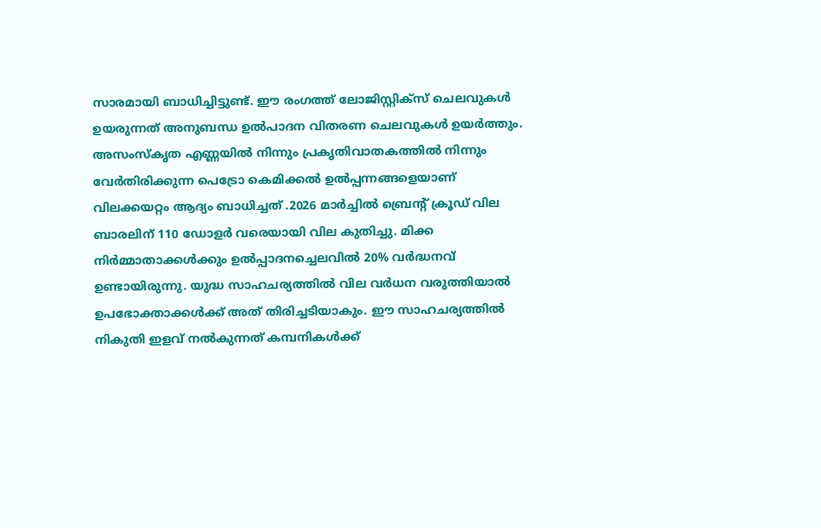സാരമായി ബാധിച്ചിട്ടുണ്ട്. ഈ രംഗത്ത് ലോജിസ്റ്റിക്സ് ചെലവുകൾ ഉയരുന്നത് അനുബന്ധ ഉൽപാദന വിതരണ ചെലവുകൾ ഉയർത്തും. അസംസ്കൃത എണ്ണയിൽ നിന്നും പ്രകൃതിവാതകത്തിൽ നിന്നും വേർതിരിക്കുന്ന പെട്രോ കെമിക്കൽ ഉൽപ്പന്നങ്ങളെയാണ് വിലക്കയറ്റം ആദ്യം ബാധിച്ചത് .2026 മാർച്ചിൽ ബ്രെന്റ് ക്രൂഡ് വില ബാരലിന് 110 ഡോളർ വരെയായി വില കുതിച്ചു. മിക്ക നിർമ്മാതാക്കൾക്കും ഉൽപ്പാദനച്ചെലവിൽ 20% വർദ്ധനവ് ഉണ്ടായിരുന്നു. യുദ്ധ സാഹചര്യത്തിൽ വില വർധന വരുത്തിയാൽ ഉപഭോക്താക്കൾക്ക് അത് തിരിച്ചടിയാകും. ഈ സാഹചര്യത്തിൽ നികുതി ഇളവ് നൽകുന്നത് കമ്പനികൾക്ക്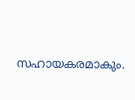സഹായകരമാകും.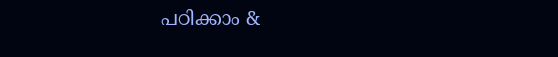പഠിക്കാം &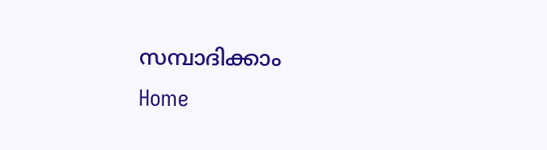സമ്പാദിക്കാം
Home